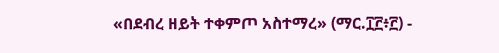«በደብረ ዘይት ተቀምጦ አስተማረ» (ማር.፲፫፥፫) -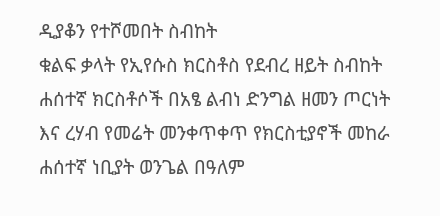ዲያቆን የተሾመበት ስብከት
ቁልፍ ቃላት የኢየሱስ ክርስቶስ የደብረ ዘይት ስብከት ሐሰተኛ ክርስቶሶች በአፄ ልብነ ድንግል ዘመን ጦርነት እና ረሃብ የመሬት መንቀጥቀጥ የክርስቲያኖች መከራ ሐሰተኛ ነቢያት ወንጌል በዓለም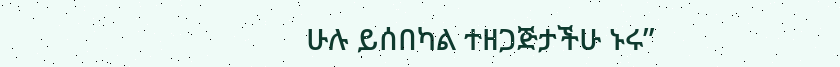ሁሉ ይሰበካል ተዘጋጅታችሁ ኑሩ”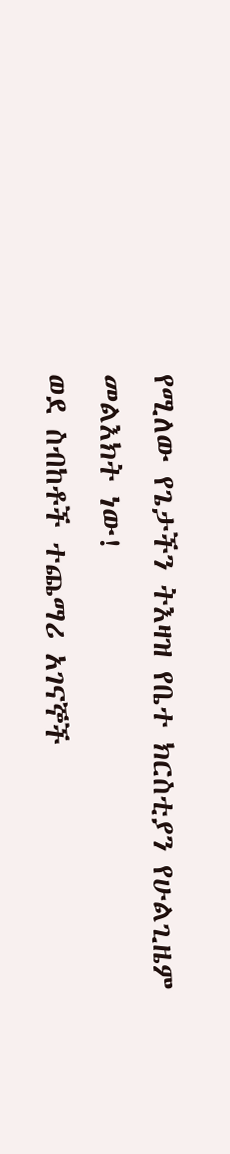የሚለው የጌታችን ትእዛዝ የቤተ ክርስቲያን የሁልጊዜም መልእክት ነው!
ወደ ስብከቶች ተጨማሪ አገናኞች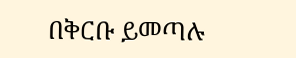በቅርቡ ይመጣሉ